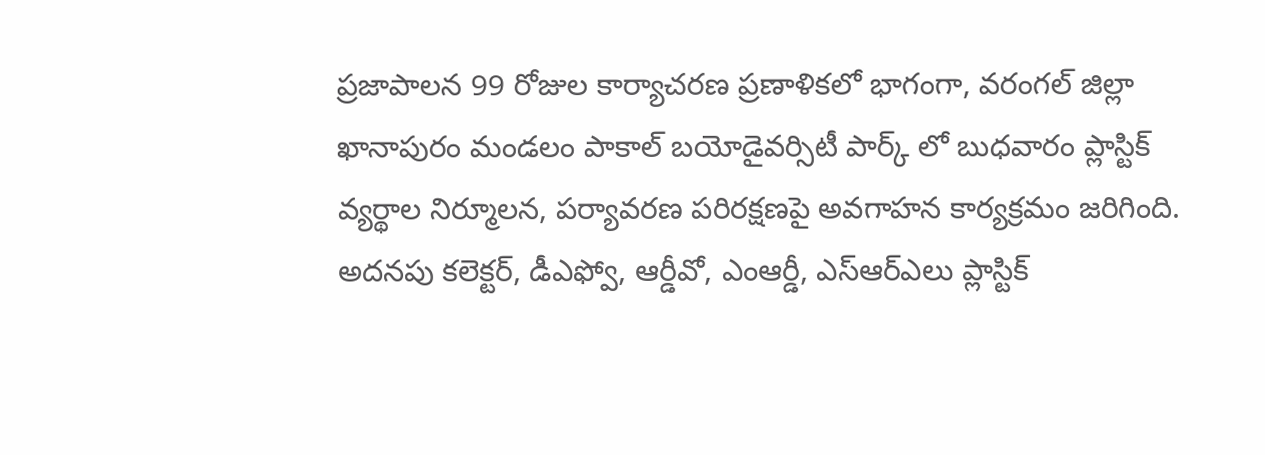ప్రజాపాలన 99 రోజుల కార్యాచరణ ప్రణాళికలో భాగంగా, వరంగల్ జిల్లా ఖానాపురం మండలం పాకాల్ బయోడైవర్సిటీ పార్క్ లో బుధవారం ప్లాస్టిక్ వ్యర్థాల నిర్మూలన, పర్యావరణ పరిరక్షణపై అవగాహన కార్యక్రమం జరిగింది. అదనపు కలెక్టర్, డీఎఫ్వో, ఆర్డీవో, ఎంఆర్డీ, ఎస్ఆర్ఎలు ప్లాస్టిక్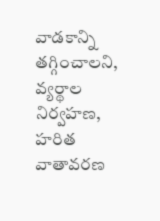వాడకాన్ని తగ్గించాలని, వ్యర్థాల నిర్వహణ, హరిత వాతావరణ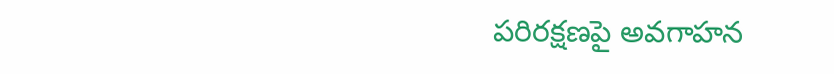పరిరక్షణపై అవగాహన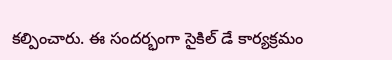కల్పించారు. ఈ సందర్భంగా సైకిల్ డే కార్యక్రమం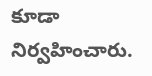కూడా నిర్వహించారు.